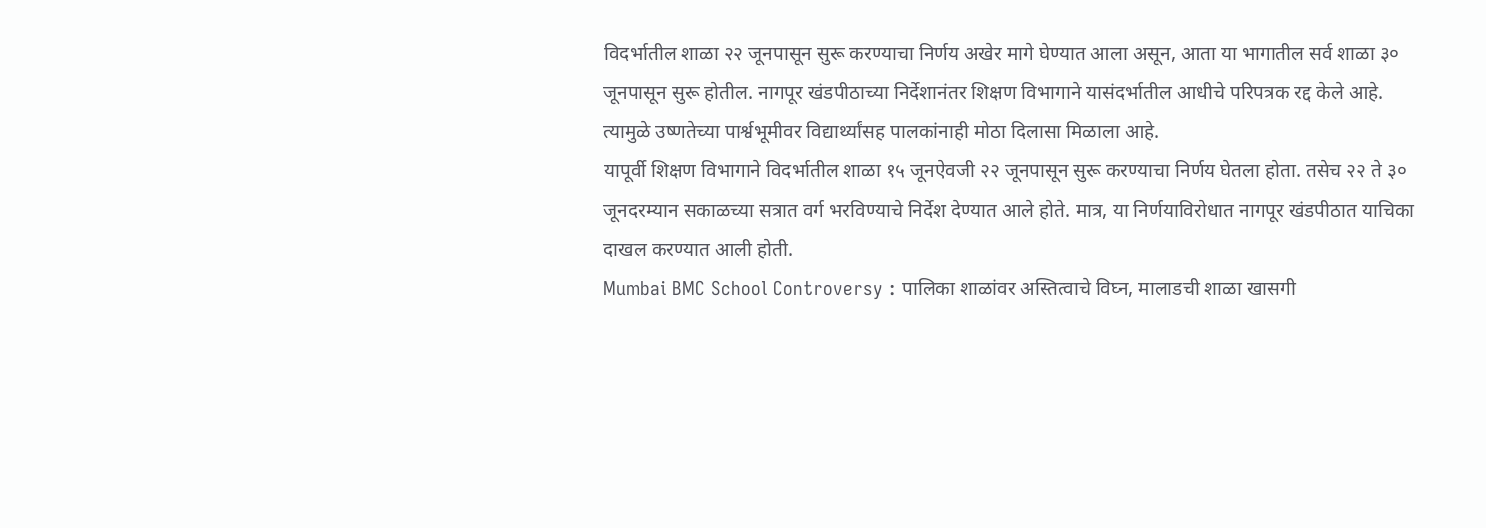विदर्भातील शाळा २२ जूनपासून सुरू करण्याचा निर्णय अखेर मागे घेण्यात आला असून, आता या भागातील सर्व शाळा ३० जूनपासून सुरू होतील. नागपूर खंडपीठाच्या निर्देशानंतर शिक्षण विभागाने यासंदर्भातील आधीचे परिपत्रक रद्द केले आहे. त्यामुळे उष्णतेच्या पार्श्वभूमीवर विद्यार्थ्यांसह पालकांनाही मोठा दिलासा मिळाला आहे.
यापूर्वी शिक्षण विभागाने विदर्भातील शाळा १५ जूनऐवजी २२ जूनपासून सुरू करण्याचा निर्णय घेतला होता. तसेच २२ ते ३० जूनदरम्यान सकाळच्या सत्रात वर्ग भरविण्याचे निर्देश देण्यात आले होते. मात्र, या निर्णयाविरोधात नागपूर खंडपीठात याचिका दाखल करण्यात आली होती.
Mumbai BMC School Controversy : पालिका शाळांवर अस्तित्वाचे विघ्न, मालाडची शाळा खासगी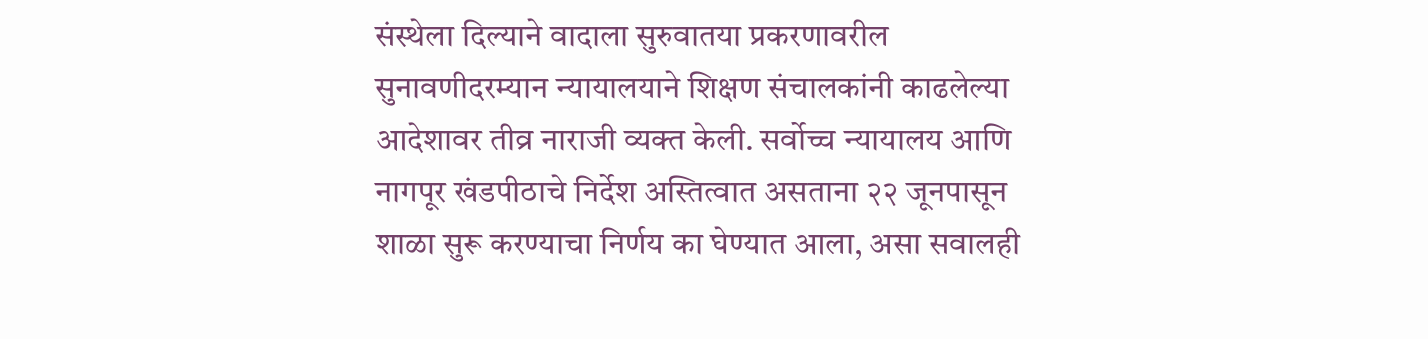संस्थेला दिल्याने वादाला सुरुवातया प्रकरणावरील सुनावणीदरम्यान न्यायालयाने शिक्षण संचालकांनी काढलेल्या आदेशावर तीव्र नाराजी व्यक्त केली. सर्वोच्च न्यायालय आणि नागपूर खंडपीठाचे निर्देश अस्तित्वात असताना २२ जूनपासून शाळा सुरू करण्याचा निर्णय का घेण्यात आला, असा सवालही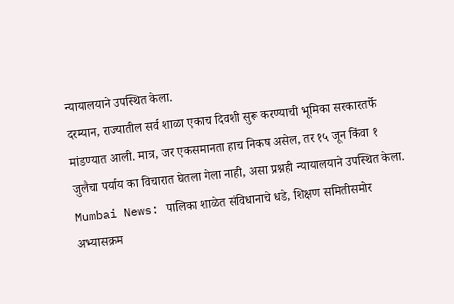न्यायालयाने उपस्थित केला.
दरम्यान, राज्यातील सर्व शाळा एकाच दिवशी सुरू करण्याची भूमिका सरकारतर्फे मांडण्यात आली. मात्र, जर एकसमानता हाच निकष असेल, तर १५ जून किंवा १ जुलैचा पर्याय का विचारात घेतला गेला नाही, असा प्रश्नही न्यायालयाने उपस्थित केला.
Mumbai News: पालिका शाळेत संविधानाचे धडे, शिक्षण समितीसमोर अभ्यासक्रम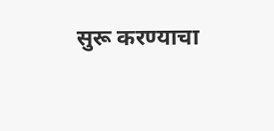सुरू करण्याचा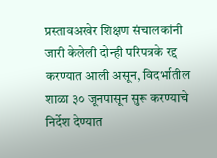प्रस्तावअखेर शिक्षण संचालकांनी जारी केलेली दोन्ही परिपत्रके रद्द करण्यात आली असून, विदर्भातील शाळा ३० जूनपासून सुरू करण्याचे निर्देश देण्यात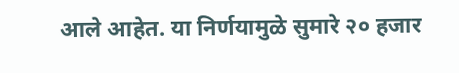आले आहेत. या निर्णयामुळे सुमारे २० हजार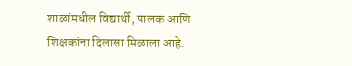शाळांमधील विद्यार्थी, पालक आणि शिक्षकांना दिलासा मिळाला आहे.